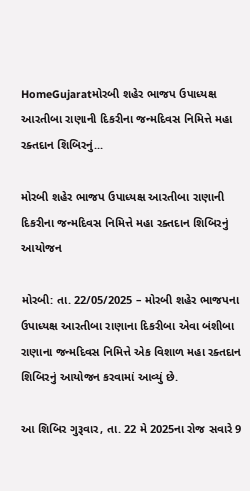HomeGujaratમોરબી શહેર ભાજપ ઉપાધ્યક્ષ આરતીબા રાણાની દિકરીના જન્મદિવસ નિમિત્તે મહા રક્તદાન શિબિરનું...

મોરબી શહેર ભાજપ ઉપાધ્યક્ષ આરતીબા રાણાની દિકરીના જન્મદિવસ નિમિત્તે મહા રક્તદાન શિબિરનું આયોજન

મોરબી: તા. 22/05/2025 – મોરબી શહેર ભાજપના ઉપાધ્યક્ષ આરતીબા રાણાના દિકરીબા એવા બંશીબા રાણાના જન્મદિવસ નિમિત્તે એક વિશાળ મહા રક્તદાન શિબિરનું આયોજન કરવામાં આવ્યું છે.

આ શિબિર ગુરૂવાર, તા. 22 મે 2025ના રોજ સવારે 9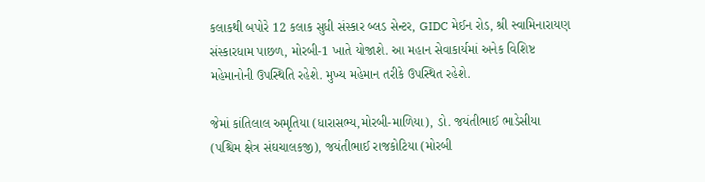કલાકથી બપોરે 12 કલાક સુધી સંસ્કાર બ્લડ સેન્ટર, GIDC મેઈન રોડ, શ્રી સ્વામિનારાયણ સંસ્કારધામ પાછળ, મોરબી-1 ખાતે યોજાશે. આ મહાન સેવાકાર્યમાં અનેક વિશિષ્ટ મહેમાનોની ઉપસ્થિતિ રહેશે. મુખ્ય મહેમાન તરીકે ઉપસ્થિત રહેશે.

જેમાં કાંતિલાલ અમૃતિયા (ધારાસભ્ય,મોરબી-માળિયા), ડો. જયંતીભાઈ ભાડેસીયા (પશ્ચિમ ક્ષેત્ર સંઘચાલકજી), જયંતીભાઈ રાજકોટિયા (મોરબી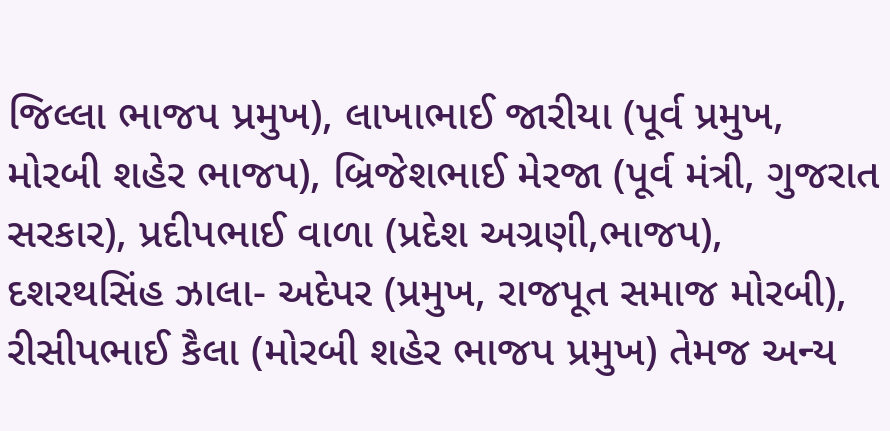જિલ્લા ભાજપ પ્રમુખ), લાખાભાઈ જારીયા (પૂર્વ પ્રમુખ, મોરબી શહેર ભાજપ), બ્રિજેશભાઈ મેરજા (પૂર્વ મંત્રી, ગુજરાત સરકાર), પ્રદીપભાઈ વાળા (પ્રદેશ અગ્રણી,ભાજપ), દશરથસિંહ ઝાલા- અદેપર (પ્રમુખ, રાજપૂત સમાજ મોરબી), રીસીપભાઈ કૈલા (મોરબી શહેર ભાજપ પ્રમુખ) તેમજ અન્ય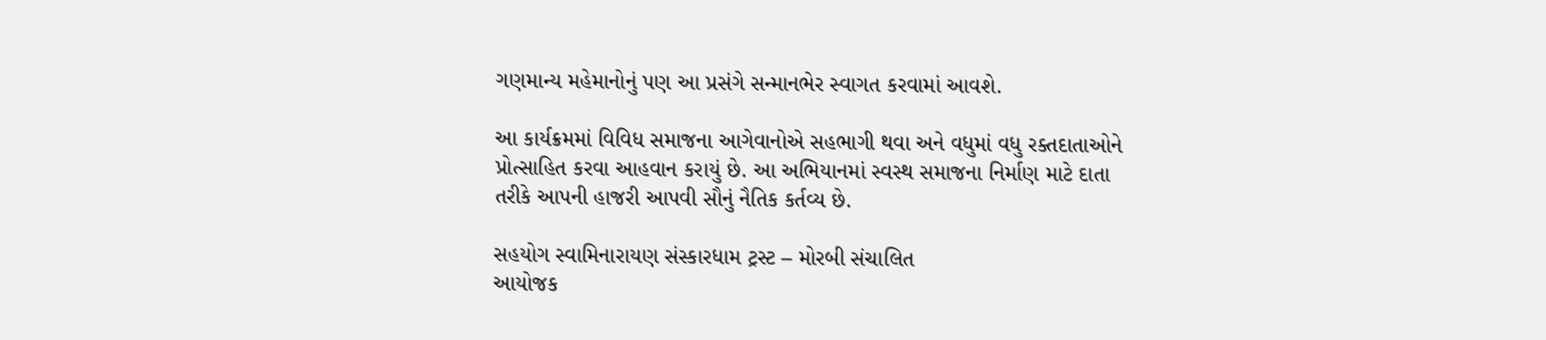ગણમાન્ય મહેમાનોનું પણ આ પ્રસંગે સન્માનભેર સ્વાગત કરવામાં આવશે.

આ કાર્યક્રમમાં વિવિધ સમાજના આગેવાનોએ સહભાગી થવા અને વધુમાં વધુ રક્તદાતાઓને પ્રોત્સાહિત કરવા આહવાન કરાયું છે. આ અભિયાનમાં સ્વસ્થ સમાજના નિર્માણ માટે દાતા તરીકે આપની હાજરી આપવી સૌનું નૈતિક કર્તવ્ય છે.

સહયોગ સ્વામિનારાયણ સંસ્કારધામ ટ્રસ્ટ – મોરબી સંચાલિત
આયોજક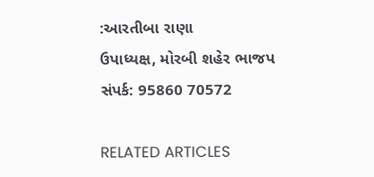:આરતીબા રાણા
ઉપાધ્યક્ષ, મોરબી શહેર ભાજપ
સંપર્ક: 95860 70572

RELATED ARTICLES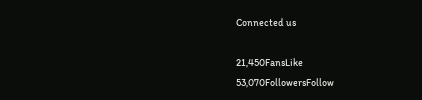Connected us

21,450FansLike
53,070FollowersFollow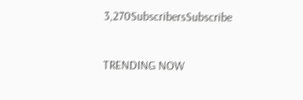3,270SubscribersSubscribe

TRENDING NOW